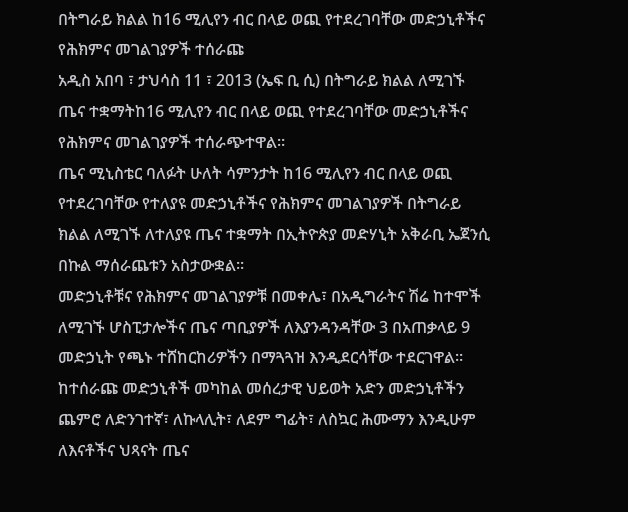በትግራይ ክልል ከ16 ሚሊየን ብር በላይ ወጪ የተደረገባቸው መድኃኒቶችና የሕክምና መገልገያዎች ተሰራጩ
አዲስ አበባ ፣ ታህሳስ 11 ፣ 2013 (ኤፍ ቢ ሲ) በትግራይ ክልል ለሚገኙ ጤና ተቋማትከ16 ሚሊየን ብር በላይ ወጪ የተደረገባቸው መድኃኒቶችና የሕክምና መገልገያዎች ተሰራጭተዋል።
ጤና ሚኒስቴር ባለፉት ሁለት ሳምንታት ከ16 ሚሊየን ብር በላይ ወጪ የተደረገባቸው የተለያዩ መድኃኒቶችና የሕክምና መገልገያዎች በትግራይ ክልል ለሚገኙ ለተለያዩ ጤና ተቋማት በኢትዮጵያ መድሃኒት አቅራቢ ኤጀንሲ በኩል ማሰራጨቱን አስታውቋል።
መድኃኒቶቹና የሕክምና መገልገያዎቹ በመቀሌ፣ በአዲግራትና ሽሬ ከተሞች ለሚገኙ ሆስፒታሎችና ጤና ጣቢያዎች ለእያንዳንዳቸው 3 በአጠቃላይ 9 መድኃኒት የጫኑ ተሸከርከሪዎችን በማጓጓዝ እንዲደርሳቸው ተደርገዋል።
ከተሰራጩ መድኃኒቶች መካከል መሰረታዊ ህይወት አድን መድኃኒቶችን ጨምሮ ለድንገተኛ፣ ለኩላሊት፣ ለደም ግፊት፣ ለስኳር ሕሙማን እንዲሁም ለእናቶችና ህጻናት ጤና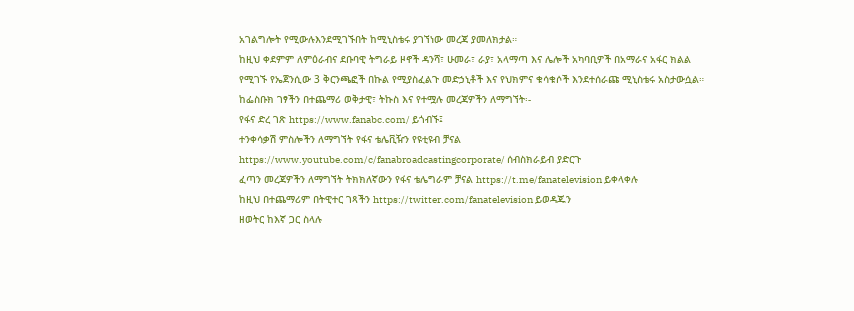አገልግሎት የሚውሉእንደሚገኙበት ከሚኒስቴሩ ያገኘነው መረጃ ያመለክታል።
ከዚህ ቀደምም ለምዕራብና ደቡባዊ ትግራይ ዞኖች ዳንሻ፣ ሁመራ፣ ራያ፣ አላማጣ እና ሌሎች አካባቢዎች በአማራና አፋር ክልል የሚገኙ የኤጀንሲው 3 ቅርንጫፎች በኩል የሚያስፈልጉ መድኃኒቶች እና የህክምና ቁሳቁሶች እንደተሰራጩ ሚኒስቴሩ አስታውሷል።
ከፌስቡክ ገፃችን በተጨማሪ ወቅታዊ፣ ትኩስ እና የተሟሉ መረጃዎችን ለማግኘት፡-
የፋና ድረ ገጽ https://www.fanabc.com/ ይጎብኙ፤
ተንቀሳቃሽ ምስሎችን ለማግኘት የፋና ቴሌቪዥን የዩቲዩብ ቻናል https://www.youtube.com/c/fanabroadcastingcorporate/ ሰብስክራይብ ያድርጉ
ፈጣን መረጃዎችን ለማግኘት ትክክለኛውን የፋና ቴሌግራም ቻናል https://t.me/fanatelevision ይቀላቀሉ
ከዚህ በተጨማሪም በትዊተር ገጻችን https://twitter.com/fanatelevision ይወዳጁን
ዘወትር ከእኛ ጋር ስላሉ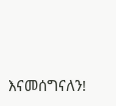እናመሰግናለን!